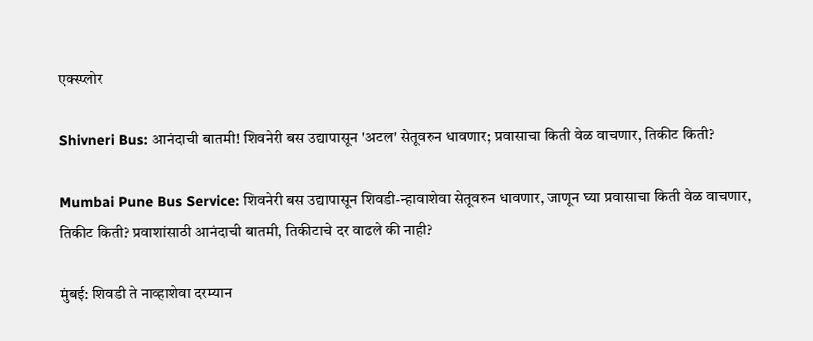एक्स्प्लोर

Shivneri Bus: आनंदाची बातमी! शिवनेरी बस उद्यापासून 'अटल' सेतूवरुन धावणार; प्रवासाचा किती वेळ वाचणार, तिकीट किती?

Mumbai Pune Bus Service: शिवनेरी बस उद्यापासून शिवडी-न्हावाशेवा सेतूवरुन धावणार, जाणून घ्या प्रवासाचा किती वेळ वाचणार, तिकीट किती? प्रवाशांसाठी आनंदाची बातमी, तिकीटाचे दर वाढले की नाही?

मुंबई: शिवडी ते नाव्हाशेवा दरम्यान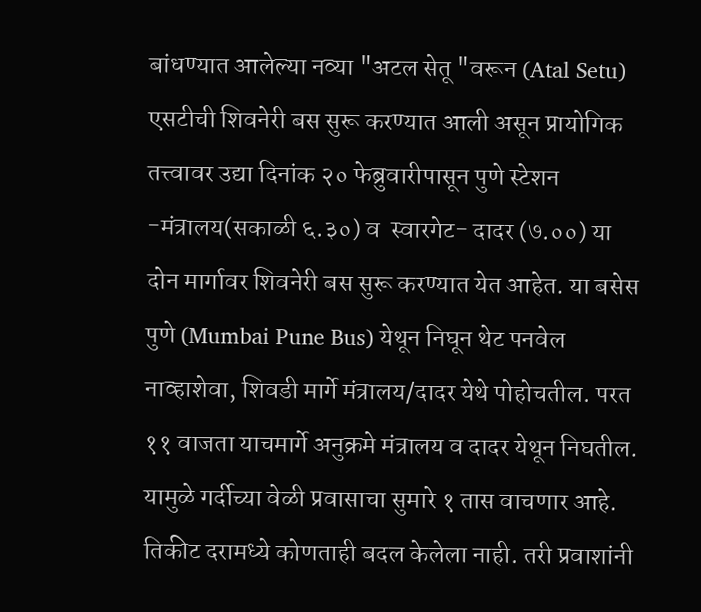बांधण्यात आलेल्या नव्या "अटल सेतू "वरून (Atal Setu) एसटीची शिवनेरी बस सुरू करण्यात आली असून प्रायोगिक तत्त्वावर उद्या दिनांक २० फेब्रुवारीपासून पुणे स्टेशन -मंत्रालय(सकाळी ६.३०) व  स्वारगेट- दादर (७.००) या दोन मार्गावर शिवनेरी बस सुरू करण्यात येत आहेत. या बसेस पुणे (Mumbai Pune Bus) येथून निघून थेट पनवेल नाव्हाशेवा, शिवडी मार्गे मंत्रालय/दादर येथे पोहोचतील. परत ११ वाजता याचमार्गे अनुक्रमे मंत्रालय व दादर येथून निघतील. यामुळे गर्दीच्या वेळी प्रवासाचा सुमारे १ तास वाचणार आहे. तिकीट दरामध्ये कोणताही बदल केलेला नाही. तरी प्रवाशांनी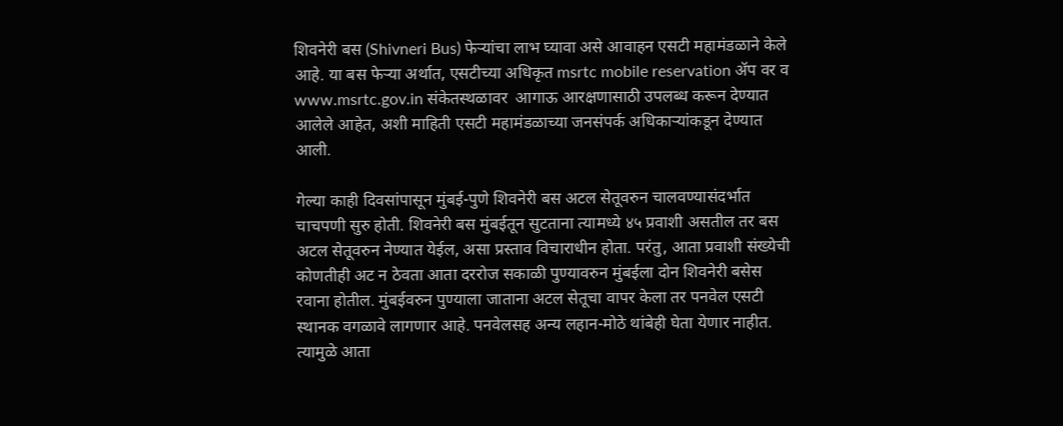शिवनेरी बस (Shivneri Bus) फेऱ्यांचा लाभ घ्यावा असे आवाहन एसटी महामंडळाने केले आहे. या बस फेऱ्या अर्थात, एसटीच्या अधिकृत msrtc mobile reservation ॲप वर व www.msrtc.gov.in संकेतस्थळावर  आगाऊ आरक्षणासाठी उपलब्ध करून देण्यात आलेले आहेत, अशी माहिती एसटी महामंडळाच्या जनसंपर्क अधिकाऱ्यांकडून देण्यात आली.

गेल्या काही दिवसांपासून मुंबई-पुणे शिवनेरी बस अटल सेतूवरुन चालवण्यासंदर्भात चाचपणी सुरु होती. शिवनेरी बस मुंबईतून सुटताना त्यामध्ये ४५ प्रवाशी असतील तर बस अटल सेतूवरुन नेण्यात येईल, असा प्रस्ताव विचाराधीन होता. परंतु, आता प्रवाशी संख्येची कोणतीही अट न ठेवता आता दररोज सकाळी पुण्यावरुन मुंबईला दोन शिवनेरी बसेस रवाना होतील. मुंबईवरुन पुण्याला जाताना अटल सेतूचा वापर केला तर पनवेल एसटी स्थानक वगळावे लागणार आहे. पनवेलसह अन्य लहान-मोठे थांबेही घेता येणार नाहीत. त्यामुळे आता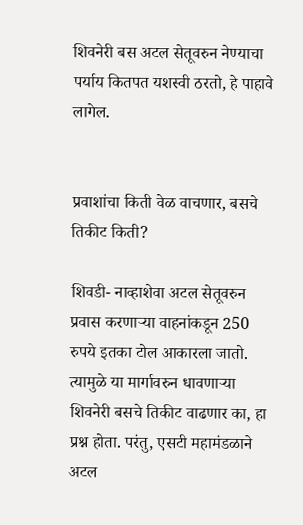शिवनेरी बस अटल सेतूवरुन नेण्याचा पर्याय कितपत यशस्वी ठरतो, हे पाहावे लागेल.


प्रवाशांचा किती वेळ वाचणार, बसचे तिकीट किती?

शिवडी- नाव्हाशेवा अटल सेतूवरुन प्रवास करणाऱ्या वाहनांकडून 250 रुपये इतका टोल आकारला जातो. त्यामुळे या मार्गावरुन धावणाऱ्या शिवनेरी बसचे तिकीट वाढणार का, हा प्रश्न होता. परंतु, एसटी महामंडळाने अटल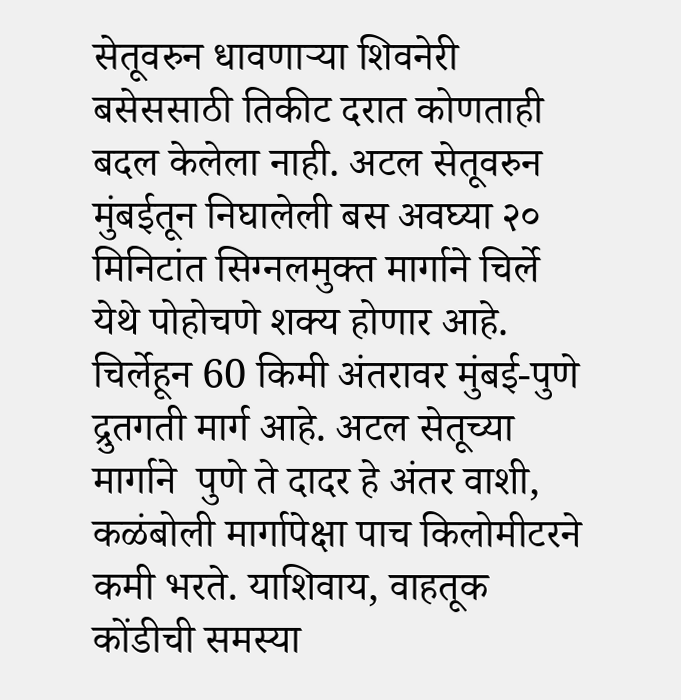सेतूवरुन धावणाऱ्या शिवनेरी बसेससाठी तिकीट दरात कोणताही बदल केलेला नाही. अटल सेतूवरुन मुंबईतून निघालेली बस अवघ्या २० मिनिटांत सिग्नलमुक्त मार्गाने चिर्ले येथे पोहोचणे शक्य होणार आहे. चिर्लेहून 60 किमी अंतरावर मुंबई-पुणे द्रुतगती मार्ग आहे. अटल सेतूच्या मार्गाने  पुणे ते दादर हे अंतर वाशी, कळंबोली मार्गापेक्षा पाच किलोमीटरने कमी भरते. याशिवाय, वाहतूक कोंडीची समस्या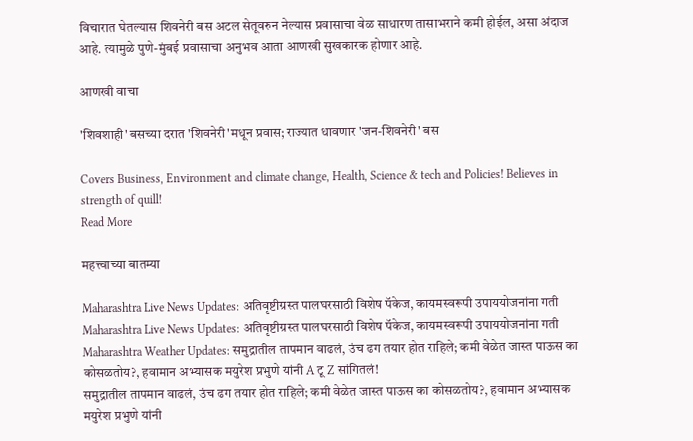विचारात घेतल्यास शिवनेरी बस अटल सेतूवरुन नेल्यास प्रवासाचा वेळ साधारण तासाभराने कमी होईल, असा अंदाज आहे. त्यामुळे पुणे-मुंबई प्रवासाचा अनुभव आता आणखी सुखकारक होणार आहे.

आणखी वाचा

'शिवशाही' बसच्या दरात 'शिवनेरी'मधून प्रवास; राज्यात धावणार 'जन-शिवनेरी' बस

Covers Business, Environment and climate change, Health, Science & tech and Policies! Believes in strength of quill!
Read More

महत्त्वाच्या बातम्या

Maharashtra Live News Updates: अतिवृष्टीग्रस्त पालघरसाठी विशेष पॅकेज, कायमस्वरूपी उपाययोजनांना गती
Maharashtra Live News Updates: अतिवृष्टीग्रस्त पालघरसाठी विशेष पॅकेज, कायमस्वरूपी उपाययोजनांना गती
Maharashtra Weather Updates: समुद्रातील तापमान वाढलं, उंच ढग तयार होत राहिले; कमी वेळेत जास्त पाऊस का कोसळतोय?, हवामान अभ्यासक मयुरेश प्रभुणे यांनी A टू Z सांगितलं!
समुद्रातील तापमान वाढलं, उंच ढग तयार होत राहिले; कमी वेळेत जास्त पाऊस का कोसळतोय?, हवामान अभ्यासक मयुरेश प्रभुणे यांनी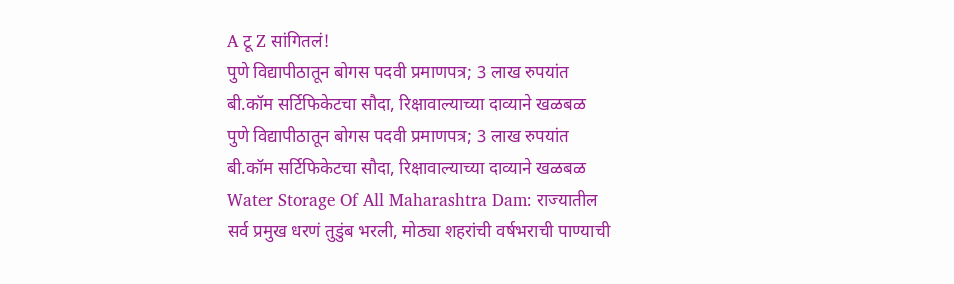A टू Z सांगितलं!
पुणे विद्यापीठातून बोगस पदवी प्रमाणपत्र; 3 लाख रुपयांत बी.कॉम सर्टिफिकेटचा सौदा, रिक्षावाल्याच्या दाव्याने खळबळ
पुणे विद्यापीठातून बोगस पदवी प्रमाणपत्र; 3 लाख रुपयांत बी.कॉम सर्टिफिकेटचा सौदा, रिक्षावाल्याच्या दाव्याने खळबळ
Water Storage Of All Maharashtra Dam: राज्यातील सर्व प्रमुख धरणं तुडुंब भरली, मोठ्या शहरांची वर्षभराची पाण्याची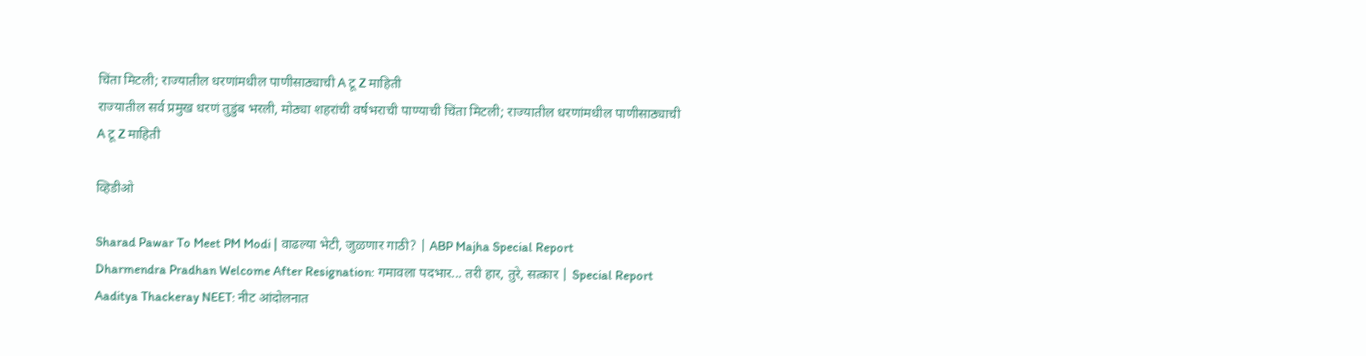चिंता मिटली; राज्यातील धरणांमधील पाणीसाठ्याची A टू Z माहिती
राज्यातील सर्व प्रमुख धरणं तुडुंब भरली, मोठ्या शहरांची वर्षभराची पाण्याची चिंता मिटली; राज्यातील धरणांमधील पाणीसाठ्याची A टू Z माहिती

व्हिडीओ

Sharad Pawar To Meet PM Modi | वाढल्या भेटी, जुळणार गाठी? | ABP Majha Special Report
Dharmendra Pradhan Welcome After Resignation: गमावला पदभार... तरी हार, तुरे, सत्कार | Special Report
Aaditya Thackeray NEET: नीट आंदोलनात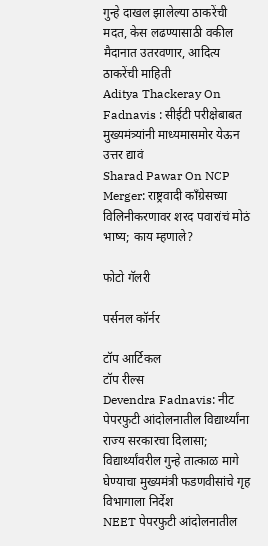गुन्हे दाखल झालेल्या ठाकरेंची मदत, केस लढण्यासाठी वकील मैदानात उतरवणार, आदित्य ठाकरेंची माहिती
Aditya Thackeray On Fadnavis : सीईटी परीक्षेबाबत मुख्यमंत्र्यांनी माध्यमासमोर येऊन उत्तर द्यावं
Sharad Pawar On NCP Merger: राष्ट्रवादी काँग्रेसच्या विलिनीकरणावर शरद पवारांचं मोठं भाष्य; काय म्हणाले?

फोटो गॅलरी

पर्सनल कॉर्नर

टॉप आर्टिकल
टॉप रील्स
Devendra Fadnavis: नीट पेपरफुटी आंदोलनातील विद्यार्थ्यांना राज्य सरकारचा दिलासा; विद्यार्थ्यांवरील गुन्हे तात्काळ मागे घेण्याचा मुख्यमंत्री फडणवीसांचे गृह विभागाला निर्देश
NEET पेपरफुटी आंदोलनातील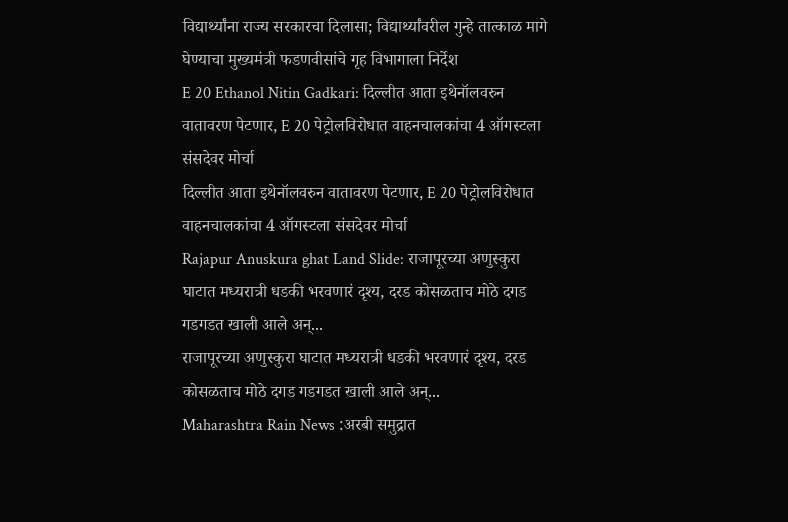विद्यार्थ्यांना राज्य सरकारचा दिलासा; विद्यार्थ्यांवरील गुन्हे तात्काळ मागे घेण्याचा मुख्यमंत्री फडणवीसांचे गृह विभागाला निर्देश
E 20 Ethanol Nitin Gadkari: दिल्लीत आता इथेनॉलवरुन वातावरण पेटणार, E 20 पेट्रोलविरोधात वाहनचालकांचा 4 ऑगस्टला संसदेवर मोर्चा
दिल्लीत आता इथेनॉलवरुन वातावरण पेटणार, E 20 पेट्रोलविरोधात वाहनचालकांचा 4 ऑगस्टला संसदेवर मोर्चा
Rajapur Anuskura ghat Land Slide: राजापूरच्या अणुस्कुरा घाटात मध्यरात्री धडकी भरवणारं दृश्य, दरड कोसळताच मोठे दगड गडगडत खाली आले अन्...
राजापूरच्या अणुस्कुरा घाटात मध्यरात्री धडकी भरवणारं दृश्य, दरड कोसळताच मोठे दगड गडगडत खाली आले अन्...
Maharashtra Rain News :अरबी समुद्रात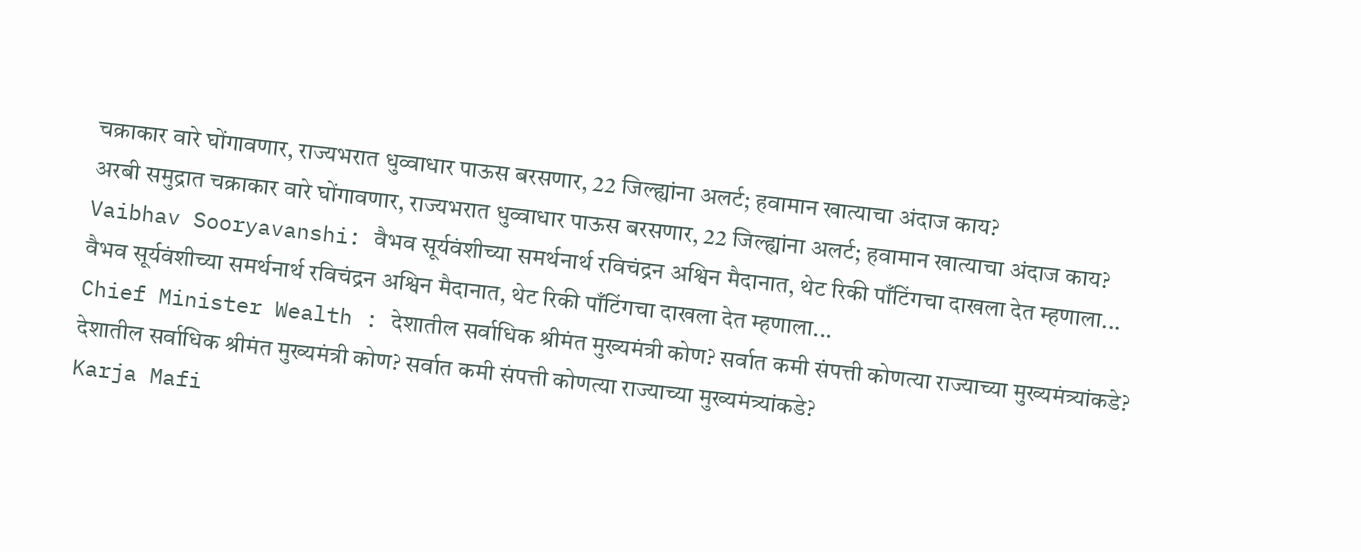चक्राकार वारे घोंगावणार, राज्यभरात धुव्वाधार पाऊस बरसणार, 22 जिल्ह्यांना अलर्ट; हवामान खात्याचा अंदाज काय?
अरबी समुद्रात चक्राकार वारे घोंगावणार, राज्यभरात धुव्वाधार पाऊस बरसणार, 22 जिल्ह्यांना अलर्ट; हवामान खात्याचा अंदाज काय?
Vaibhav Sooryavanshi: वैभव सूर्यवंशीच्या समर्थनार्थ रविचंद्रन अश्विन मैदानात, थेट रिकी पाँटिंगचा दाखला देत म्हणाला...
वैभव सूर्यवंशीच्या समर्थनार्थ रविचंद्रन अश्विन मैदानात, थेट रिकी पाँटिंगचा दाखला देत म्हणाला...
Chief Minister Wealth : देशातील सर्वाधिक श्रीमंत मुख्यमंत्री कोण? सर्वात कमी संपत्ती कोणत्या राज्याच्या मुख्यमंत्र्यांकडे?
देशातील सर्वाधिक श्रीमंत मुख्यमंत्री कोण? सर्वात कमी संपत्ती कोणत्या राज्याच्या मुख्यमंत्र्यांकडे?
Karja Mafi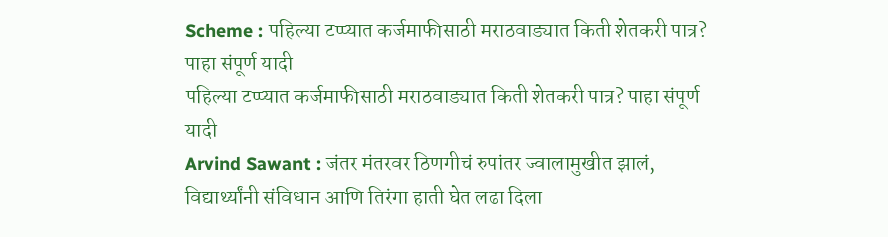Scheme : पहिल्या टप्प्यात कर्जमाफीसाठी मराठवाड्यात किती शेतकरी पात्र? पाहा संपूर्ण यादी
पहिल्या टप्प्यात कर्जमाफीसाठी मराठवाड्यात किती शेतकरी पात्र? पाहा संपूर्ण यादी
Arvind Sawant : जंतर मंतरवर ठिणगीचं रुपांतर ज्वालामुखीत झालं, विद्यार्थ्यांनी संविधान आणि तिरंगा हाती घेत लढा दिला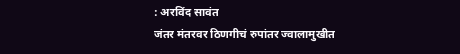: अरविंद सावंत
जंतर मंतरवर ठिणगीचं रुपांतर ज्वालामुखीत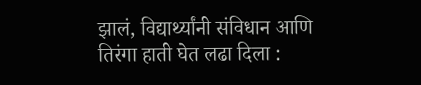झालं, विद्यार्थ्यांनी संविधान आणि तिरंगा हाती घेत लढा दिला :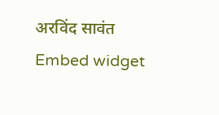अरविंद सावंत
Embed widget